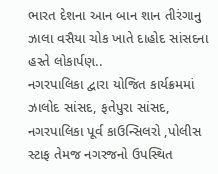ભારત દેશના આન બાન શાન તીરંગાનુ ઝાલા વસૈયા ચોક ખાતે દાહોદ સાંસદના હસ્તે લોકાર્પણ..
નગરપાલિકા દ્વારા યોજિત કાર્યક્રમમાં ઝાલોદ સાંસદ, ફતેપુરા સાંસદ, નગરપાલિકા પૂર્વ કાઉન્સિલરો ,પોલીસ સ્ટાફ તેમજ નગરજનો ઉપસ્થિત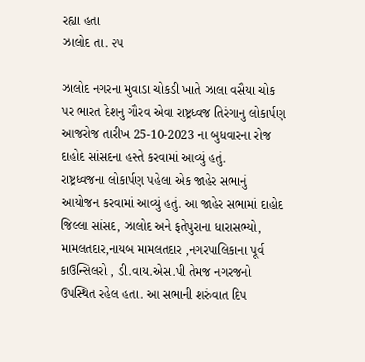રહ્યા હતા
ઝાલોદ તા. ૨૫

ઝાલોદ નગરના મુવાડા ચોકડી ખાતે ઝાલા વસૈયા ચોક પર ભારત દેશનુ ગૌરવ એવા રાષ્ટ્રધ્વજ તિરંગાનુ લોકાર્પણ આજરોજ તારીખ 25-10-2023 ના બુધવારના રોજ દાહોદ સાંસદના હસ્તે કરવામાં આવ્યું હતું.
રાષ્ટ્રધ્વજના લોકાર્પણ પહેલા એક જાહેર સભાનું આયોજન કરવામાં આવ્યું હતું. આ જાહેર સભામાં દાહોદ જિલ્લા સાંસદ, ઝાલોદ અને ફતેપુરાના ધારાસભ્યો, મામલતદાર,નાયબ મામલતદાર ,નગરપાલિકાના પૂર્વ કાઉન્સિલરો , ડી.વાય.એસ.પી તેમજ નગરજનો ઉપસ્થિત રહેલ હતા. આ સભાની શરુંવાત દિપ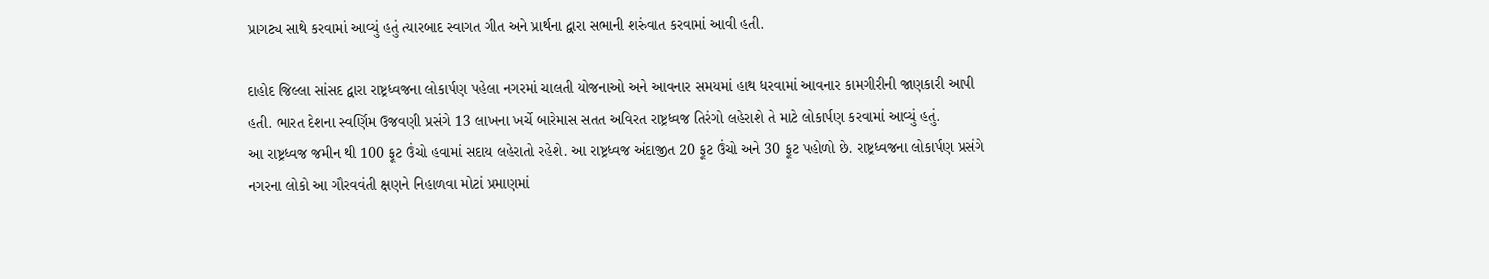પ્રાગટ્ય સાથે કરવામાં આવ્યું હતું ત્યારબાદ સ્વાગત ગીત અને પ્રાર્થના દ્વારા સભાની શરુંવાત કરવામાં આવી હતી.

દાહોદ જિલ્લા સાંસદ દ્વારા રાષ્ટ્રધ્વજના લોકાર્પણ પહેલા નગરમાં ચાલતી યોજનાઓ અને આવનાર સમયમાં હાથ ધરવામાં આવનાર કામગીરીની જાણકારી આપી હતી. ભારત દેશના સ્વર્ણિમ ઉજવણી પ્રસંગે 13 લાખના ખર્ચે બારેમાસ સતત અવિરત રાષ્ટ્રધ્વજ તિરંગો લહેરાશે તે માટે લોકાર્પણ કરવામાં આવ્યું હતું.
આ રાષ્ટ્રધ્વજ જમીન થી 100 ફૂટ ઉંચો હવામાં સદાય લહેરાતો રહેશે. આ રાષ્ટ્રધ્વજ અંદાજીત 20 ફૂટ ઉંચો અને 30 ફૂટ પહોળો છે. રાષ્ટ્રધ્વજના લોકાર્પણ પ્રસંગે નગરના લોકો આ ગૌરવવંતી ક્ષણને નિહાળવા મોટાં પ્રમાણમાં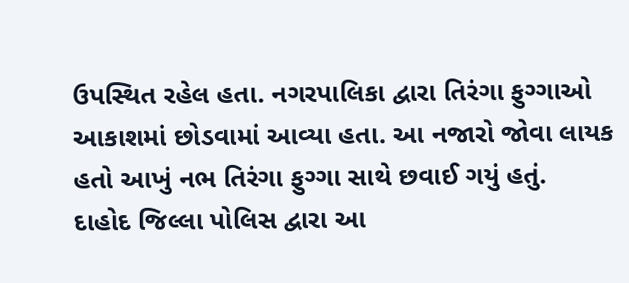ઉપસ્થિત રહેલ હતા. નગરપાલિકા દ્વારા તિરંગા ફુગ્ગાઓ આકાશમાં છોડવામાં આવ્યા હતા. આ નજારો જોવા લાયક હતો આખું નભ તિરંગા ફુગ્ગા સાથે છવાઈ ગયું હતું.
દાહોદ જિલ્લા પોલિસ દ્વારા આ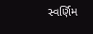સ્વર્ણિમ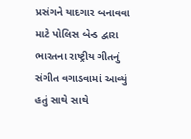પ્રસંગને યાદગાર બનાવવા માટે પોલિસ બેન્ડ દ્વારા ભારતના રાષ્ટ્રીય ગીતનું સંગીત વગાડવામાં આવ્યું હતું સાથે સાથે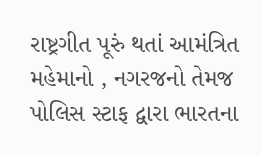રાષ્ટ્રગીત પૂરું થતાં આમંત્રિત મહેમાનો , નગરજનો તેમજ પોલિસ સ્ટાફ દ્વારા ભારતના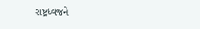રાષ્ટ્રધ્વજને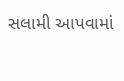સલામી આપવામાં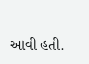આવી હતી.